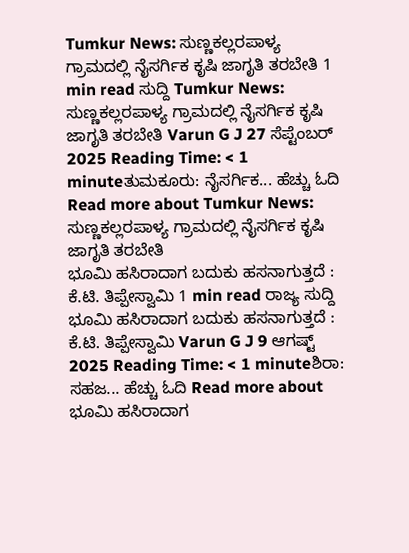Tumkur News: ಸುಣ್ಣಕಲ್ಲರಪಾಳ್ಯ ಗ್ರಾಮದಲ್ಲಿ ನೈಸರ್ಗಿಕ ಕೃಷಿ ಜಾಗೃತಿ ತರಬೇತಿ 1 min read ಸುದ್ದಿ Tumkur News: ಸುಣ್ಣಕಲ್ಲರಪಾಳ್ಯ ಗ್ರಾಮದಲ್ಲಿ ನೈಸರ್ಗಿಕ ಕೃಷಿ ಜಾಗೃತಿ ತರಬೇತಿ Varun G J 27 ಸೆಪ್ಟೆಂಬರ್ 2025 Reading Time: < 1 minuteತುಮಕೂರು: ನೈಸರ್ಗಿಕ... ಹೆಚ್ಚು ಓದಿ Read more about Tumkur News: ಸುಣ್ಣಕಲ್ಲರಪಾಳ್ಯ ಗ್ರಾಮದಲ್ಲಿ ನೈಸರ್ಗಿಕ ಕೃಷಿ ಜಾಗೃತಿ ತರಬೇತಿ
ಭೂಮಿ ಹಸಿರಾದಾಗ ಬದುಕು ಹಸನಾಗುತ್ತದೆ : ಕೆ.ಟಿ. ತಿಪ್ಪೇಸ್ವಾಮಿ 1 min read ರಾಜ್ಯ ಸುದ್ದಿ ಭೂಮಿ ಹಸಿರಾದಾಗ ಬದುಕು ಹಸನಾಗುತ್ತದೆ : ಕೆ.ಟಿ. ತಿಪ್ಪೇಸ್ವಾಮಿ Varun G J 9 ಆಗಷ್ಟ್ 2025 Reading Time: < 1 minuteಶಿರಾ: ಸಹಜ... ಹೆಚ್ಚು ಓದಿ Read more about ಭೂಮಿ ಹಸಿರಾದಾಗ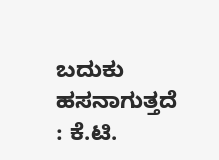ಬದುಕು ಹಸನಾಗುತ್ತದೆ : ಕೆ.ಟಿ.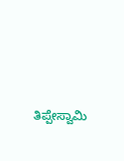ತಿಪ್ಪೇಸ್ವಾಮಿ